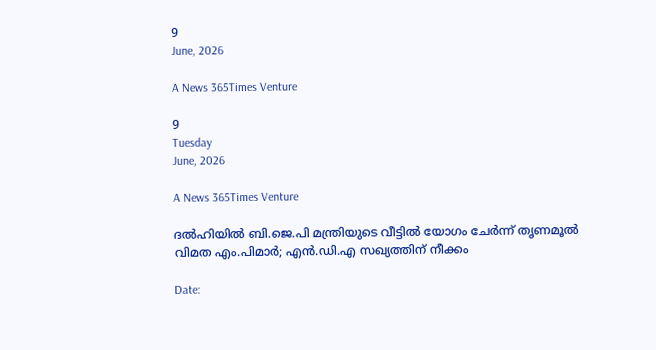9
June, 2026

A News 365Times Venture

9
Tuesday
June, 2026

A News 365Times Venture

ദല്‍ഹിയില്‍ ബി.ജെ.പി മന്ത്രിയുടെ വീട്ടില്‍ യോഗം ചേര്‍ന്ന് തൃണമൂല്‍ വിമത എം.പിമാര്‍; എന്‍.ഡി.എ സഖ്യത്തിന് നീക്കം

Date: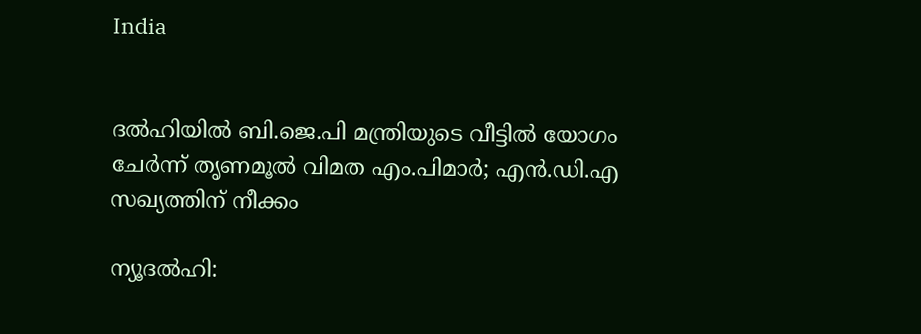India


ദല്‍ഹിയില്‍ ബി.ജെ.പി മന്ത്രിയുടെ വീട്ടില്‍ യോഗം ചേര്‍ന്ന് തൃണമൂല്‍ വിമത എം.പിമാര്‍; എന്‍.ഡി.എ സഖ്യത്തിന് നീക്കം

ന്യൂദല്‍ഹി: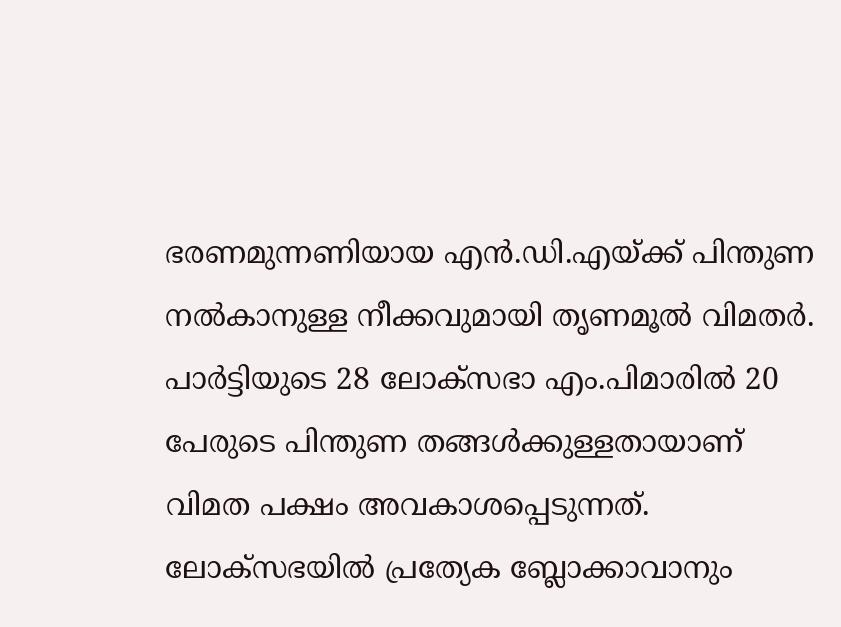ഭരണമുന്നണിയായ എന്‍.ഡി.എയ്ക്ക് പിന്തുണ നല്‍കാനുള്ള നീക്കവുമായി തൃണമൂല്‍ വിമതര്‍. പാര്‍ട്ടിയുടെ 28 ലോക്‌സഭാ എം.പിമാരില്‍ 20 പേരുടെ പിന്തുണ തങ്ങള്‍ക്കുള്ളതായാണ് വിമത പക്ഷം അവകാശപ്പെടുന്നത്. ലോക്‌സഭയില്‍ പ്രത്യേക ബ്ലോക്കാവാനും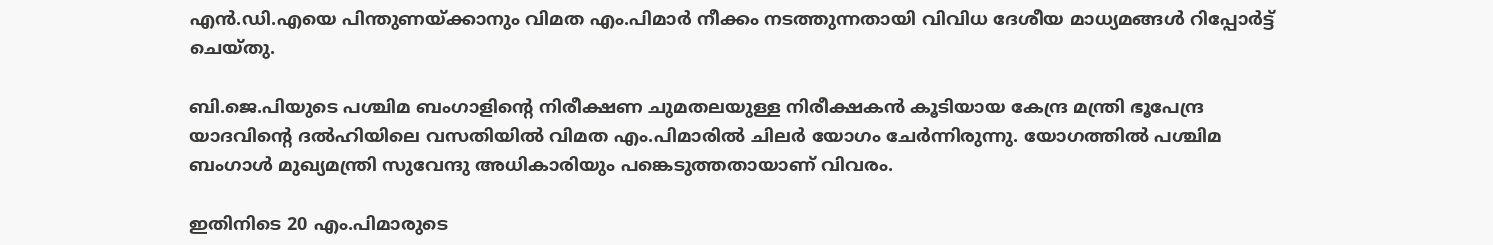എന്‍.ഡി.എയെ പിന്തുണയ്ക്കാനും വിമത എം.പിമാര്‍ നീക്കം നടത്തുന്നതായി വിവിധ ദേശീയ മാധ്യമങ്ങള്‍ റിപ്പോര്‍ട്ട് ചെയ്തു.

ബി.ജെ.പിയുടെ പശ്ചിമ ബംഗാളിന്റെ നിരീക്ഷണ ചുമതലയുള്ള നിരീക്ഷകന്‍ കൂടിയായ കേന്ദ്ര മന്ത്രി ഭൂപേന്ദ്ര യാദവിന്റെ ദല്‍ഹിയിലെ വസതിയില്‍ വിമത എം.പിമാരില്‍ ചിലര്‍ യോഗം ചേര്‍ന്നിരുന്നു. യോഗത്തില്‍ പശ്ചിമ ബംഗാള്‍ മുഖ്യമന്ത്രി സുവേന്ദു അധികാരിയും പങ്കെടുത്തതായാണ് വിവരം.

ഇതിനിടെ 20 എം.പിമാരുടെ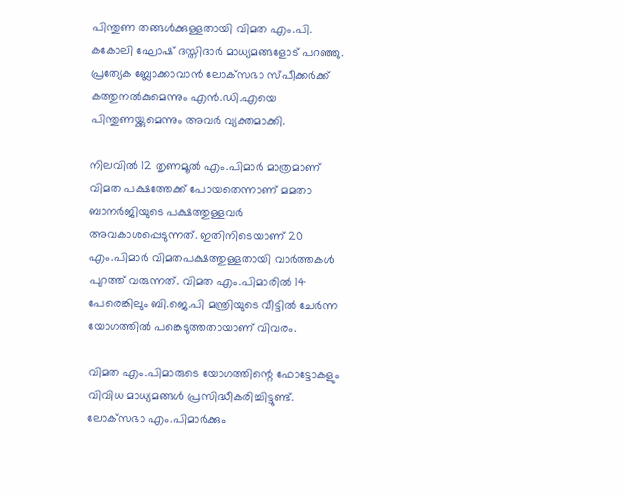പിന്തുണ തങ്ങള്‍ക്കുള്ളതായി വിമത എം.പി. കകോലി ഘോഷ് ദസ്തിദാര്‍ മാധ്യമങ്ങളോട് പറഞ്ഞു. പ്രത്യേക ബ്ലോക്കാവാന്‍ ലോക്‌സഭാ സ്പീക്കര്‍ക്ക് കത്തുനല്‍കുമെന്നും എന്‍.ഡി.എയെ പിന്തുണയ്ക്കുമെന്നും അവര്‍ വ്യക്തമാക്കി.

നിലവില്‍ 12 തൃണമൂല്‍ എം.പിമാര്‍ മാത്രമാണ് വിമത പക്ഷത്തേക്ക് പോയതെന്നാണ് മമതാ ബാനര്‍ജിയുടെ പക്ഷത്തുള്ളവര്‍ അവകാശപ്പെടുന്നത്. ഇതിനിടെയാണ് 20 എം.പിമാര്‍ വിമതപക്ഷത്തുള്ളതായി വാര്‍ത്തകള്‍ പുറത്ത് വരുന്നത്. വിമത എം.പിമാരില്‍ 14 പേരെങ്കിലും ബി.ജെ.പി മന്ത്രിയുടെ വീട്ടില്‍ ചേര്‍ന്ന യോഗത്തില്‍ പങ്കെടുത്തതായാണ് വിവരം.

വിമത എം.പിമാരുടെ യോഗത്തിന്റെ ഫോട്ടോകളും വിവിധ മാധ്യമങ്ങള്‍ പ്രസിദ്ധീകരിച്ചിട്ടുണ്ട്. ലോക്‌സഭാ എം.പിമാര്‍ക്കും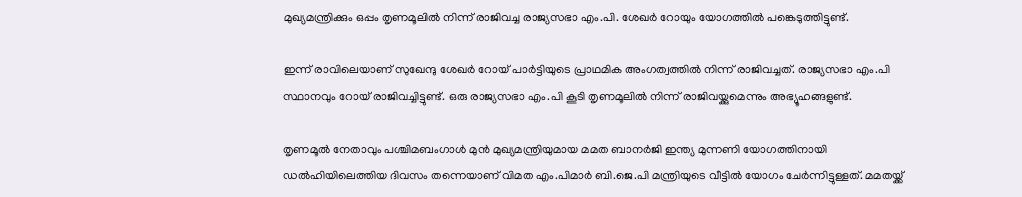മുഖ്യമന്ത്രിക്കും ഒപ്പം തൃണമൂലില്‍ നിന്ന് രാജിവച്ച രാജ്യസഭാ എം.പി. ശേഖര്‍ റോയും യോഗത്തില്‍ പങ്കെടുത്തിട്ടുണ്ട്.

ഇന്ന് രാവിലെയാണ് സുഖേന്ദു ശേഖര്‍ റോയ് പാര്‍ട്ടിയുടെ പ്രാഥമിക അംഗത്വത്തില്‍ നിന്ന് രാജിവച്ചത്. രാജ്യസഭാ എം.പി സ്ഥാനവും റോയ് രാജിവച്ചിട്ടുണ്ട്. ഒരു രാജ്യസഭാ എം.പി കൂടി തൃണമൂലില്‍ നിന്ന് രാജിവയ്ക്കുമെന്നും അഭ്യൂഹങ്ങളുണ്ട്.

തൃണമൂല്‍ നേതാവും പശ്ചിമബംഗാള്‍ മുന്‍ മുഖ്യമന്ത്രിയുമായ മമത ബാനര്‍ജി ഇന്ത്യ മുന്നണി യോഗത്തിനായി ഡല്‍ഹിയിലെത്തിയ ദിവസം തന്നെയാണ് വിമത എം.പിമാര്‍ ബി.ജെ.പി മന്ത്രിയുടെ വീട്ടില്‍ യോഗം ചേര്‍ന്നിട്ടുള്ളത്. മമതയ്ക്ക്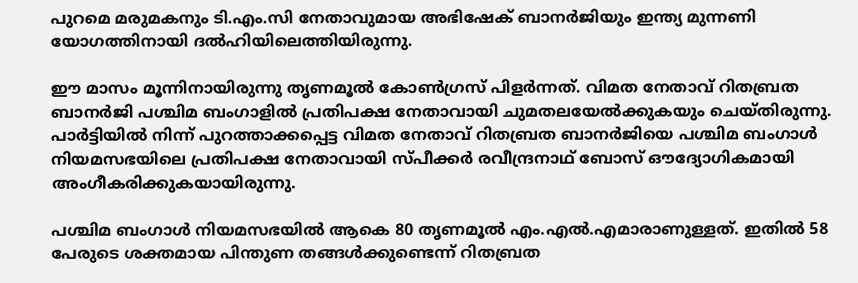പുറമെ മരുമകനും ടി.എം.സി നേതാവുമായ അഭിഷേക് ബാനര്‍ജിയും ഇന്ത്യ മുന്നണി യോഗത്തിനായി ദല്‍ഹിയിലെത്തിയിരുന്നു.

ഈ മാസം മൂന്നിനായിരുന്നു തൃണമൂല്‍ കോണ്‍ഗ്രസ് പിളര്‍ന്നത്. വിമത നേതാവ് റിതബ്രത ബാനര്‍ജി പശ്ചിമ ബംഗാളില്‍ പ്രതിപക്ഷ നേതാവായി ചുമതലയേല്‍ക്കുകയും ചെയ്തിരുന്നു. പാര്‍ട്ടിയില്‍ നിന്ന് പുറത്താക്കപ്പെട്ട വിമത നേതാവ് റിതബ്രത ബാനര്‍ജിയെ പശ്ചിമ ബംഗാള്‍ നിയമസഭയിലെ പ്രതിപക്ഷ നേതാവായി സ്പീക്കര്‍ രവീന്ദ്രനാഥ് ബോസ് ഔദ്യോഗികമായി അംഗീകരിക്കുകയായിരുന്നു.

പശ്ചിമ ബംഗാള്‍ നിയമസഭയില്‍ ആകെ 80 തൃണമൂല്‍ എം.എല്‍.എമാരാണുള്ളത്. ഇതില്‍ 58 പേരുടെ ശക്തമായ പിന്തുണ തങ്ങള്‍ക്കുണ്ടെന്ന് റിതബ്രത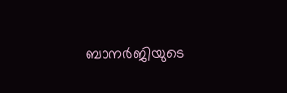ബാനര്‍ജിയുടെ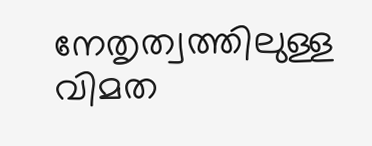നേതൃത്വത്തിലുള്ള വിമത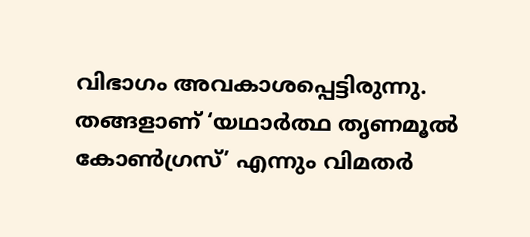വിഭാഗം അവകാശപ്പെട്ടിരുന്നു. തങ്ങളാണ് ‘യഥാര്‍ത്ഥ തൃണമൂല്‍ കോണ്‍ഗ്രസ്’ എന്നും വിമതര്‍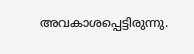അവകാശപ്പെട്ടിരുന്നു.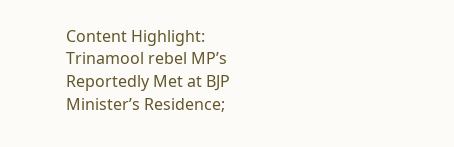Content Highlight: Trinamool rebel MP’s Reportedly Met at BJP Minister’s Residence;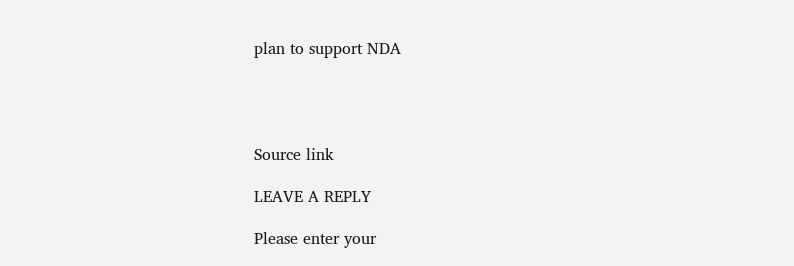plan to support NDA




Source link

LEAVE A REPLY

Please enter your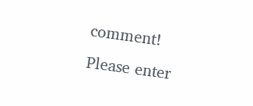comment!
Please enter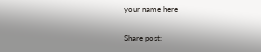your name here

Share post: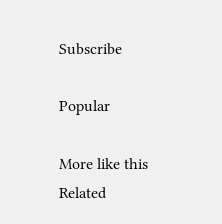Subscribe

Popular

More like this
Related